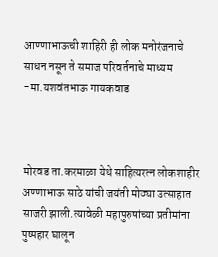आण्णाभाऊची शाहिरी ही लोक मनोरंजनाचे साधन नसून ते समाज परिवर्तनाचे माध्यम -मा.यशवंतभाऊ गायकवाड



मोरवड ता.करमाळा येथे साहित्यरत्न लोकशाहीर अण्णाभाऊ साठे यांची जयंती मोठ्या उत्साहात साजरी झाली.त्यावेळी महापुरुषांच्या प्रतीमांना पुष्पहार घालून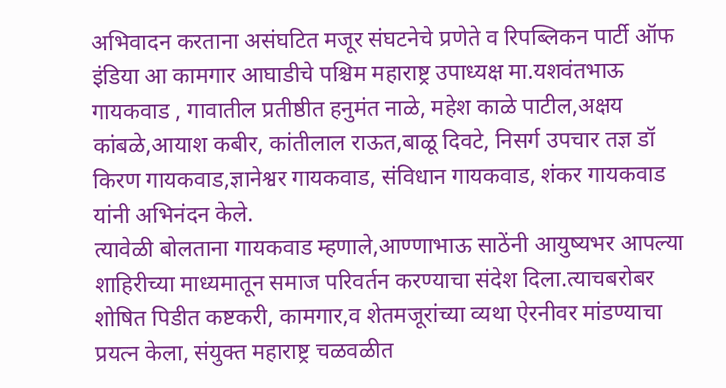अभिवादन करताना असंघटित मजूर संघटनेचे प्रणेते व रिपब्लिकन पार्टी ऑफ इंडिया आ कामगार आघाडीचे पश्चिम महाराष्ट्र उपाध्यक्ष मा.यशवंतभाऊ गायकवाड , गावातील प्रतीष्ठीत हनुमंत नाळे, महेश काळे पाटील,अक्षय कांबळे,आयाश कबीर, कांतीलाल राऊत,बाळू दिवटे, निसर्ग उपचार तज्ञ डॉ किरण गायकवाड,ज्ञानेश्वर गायकवाड, संविधान गायकवाड, शंकर गायकवाड यांनी अभिनंदन केले.
त्यावेळी बोलताना गायकवाड म्हणाले,आण्णाभाऊ साठेंनी आयुष्यभर आपल्या शाहिरीच्या माध्यमातून समाज परिवर्तन करण्याचा संदेश दिला.त्याचबरोबर शोषित पिडीत कष्टकरी, कामगार,व शेतमजूरांच्या व्यथा ऐरनीवर मांडण्याचा प्रयत्न केला, संयुक्त महाराष्ट्र चळवळीत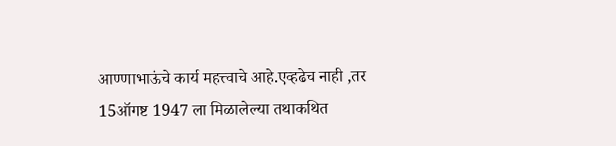आण्णाभाऊंचे कार्य महत्त्वाचे आहे.एव्हढेच नाही ,तर 15ऑगष्ट 1947 ला मिळालेल्या तथाकथित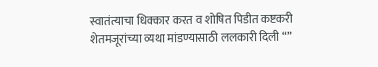स्वातंत्याचा धिक्कार करत व शोषित पिडीत कष्टकरी शेतमजूरांच्या व्यथा मांडण्यासाठी ललकारी दिली “”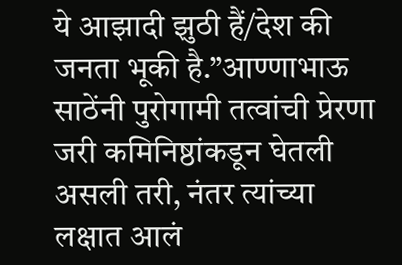ये आझादी झुठी हैं/देश की जनता भूकी है.”आण्णाभाऊ साठेंनी पुरोगामी तत्वांची प्रेरणा जरी कमिनिष्ठांकडून घेतली असली तरी, नंतर त्यांच्या लक्षात आलं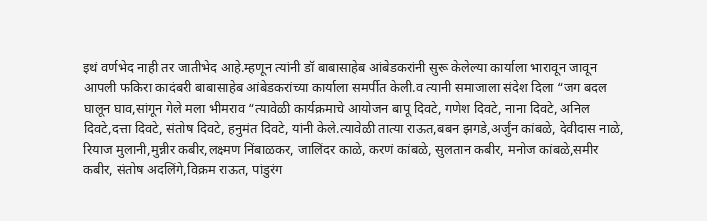इथं वर्णभेद नाही तर जातीभेद आहे.म्हणून त्यांनी डॉ बाबासाहेब आंबेडकरांनी सुरू केलेल्या कार्याला भारावून जावून आपली फकिरा कादंबरी बाबासाहेब आंबेडकरांच्या कार्याला समर्पीत केली.व त्यानी समाजाला संदेश दिला “जग बदल घालून घाव,सांगून गेले मला भीमराव “त्यावेळी कार्यक्रमाचे आयोजन बापू दिवटे, गणेश दिवटे, नाना दिवटे, अनिल दिवटे,दत्ता दिवटे, संतोष दिवटे, हनुमंत दिवटे, यांनी केले.त्यावेळी तात्या राऊत,बबन झगडे,अर्जुंन कांबळे, देवीदास नाळे, रियाज मुलानी,मुन्नीर कबीर,लक्ष्मण निंबाळकर, जालिंदर काळे, करणं कांबळे, सुलतान कबीर, मनोज कांबळे,समीर कबीर, संतोष अदलिंगे,विक्रम राऊत, पांडुरंग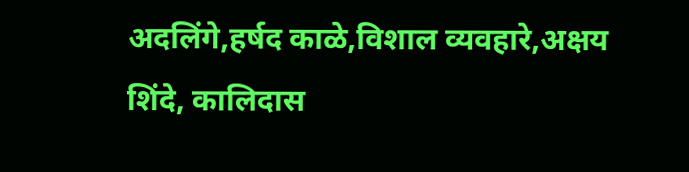अदलिंगे,हर्षद काळे,विशाल व्यवहारे,अक्षय शिंदे, कालिदास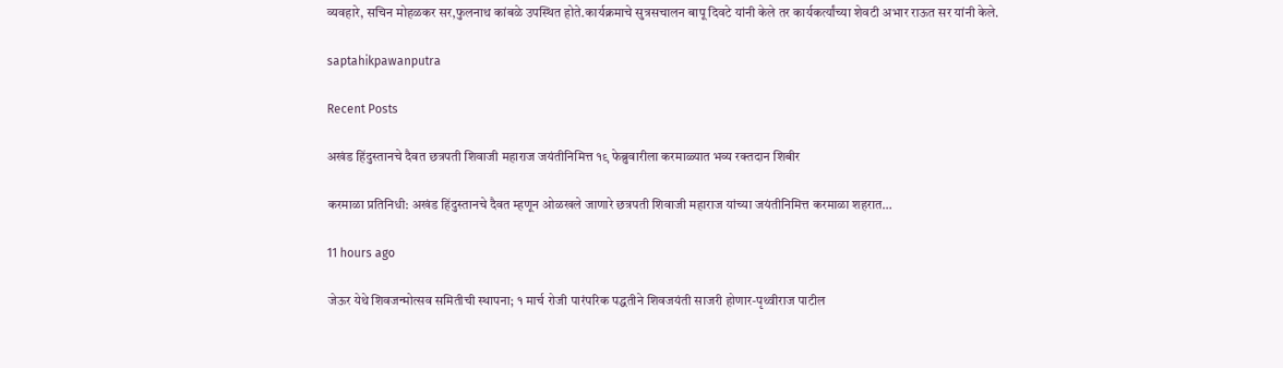व्यवहारे, सचिन मोहळकर सर,फुलनाथ कांबळे उपस्थित होते.कार्यक्रमाचे सुत्रसचालन बापू दिवटे यांनी केले तर कार्यकर्त्यांच्या शेवटी अभार राऊत सर यांनी केले.

saptahikpawanputra

Recent Posts

अखंड हिंदुस्तानचे दैवत छत्रपती शिवाजी महाराज जयंतीनिमित्त १९ फेब्रुवारीला करमाळ्यात भव्य रक्तदान शिबीर

करमाळा प्रतिनिधी: अखंड हिंदुस्तानचे दैवत म्हणून ओळखले जाणारे छत्रपती शिवाजी महाराज यांच्या जयंतीनिमित्त करमाळा शहरात…

11 hours ago

जेऊर येथे शिवजन्मोत्सव समितीची स्थापना; १ मार्च रोजी पारंपरिक पद्धतीने शिवजयंती साजरी होणार-पृथ्वीराज पाटील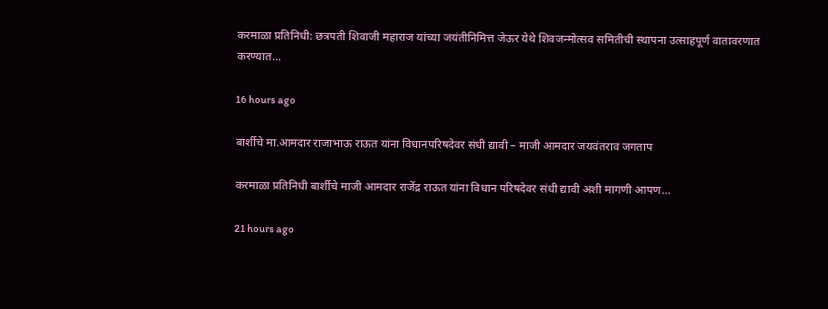करमाळा प्रतिनिधी: छत्रपती शिवाजी महाराज यांच्या जयंतीनिमित्त जेऊर येथे शिवजन्मोत्सव समितीची स्थापना उत्साहपूर्ण वातावरणात करण्यात…

16 hours ago

बार्शीचे मा.आमदार राजाभाऊ राऊत यांना विधानपरिषदेवर संधी द्यावी – माजी आमदार जयवंतराव जगताप

करमाळा प्रतिनिधी बार्शीचे माजी आमदार राजेंद्र राऊत यांना विधान परिषदेवर संधी द्यावी अशी मागणी आपण…

21 hours ago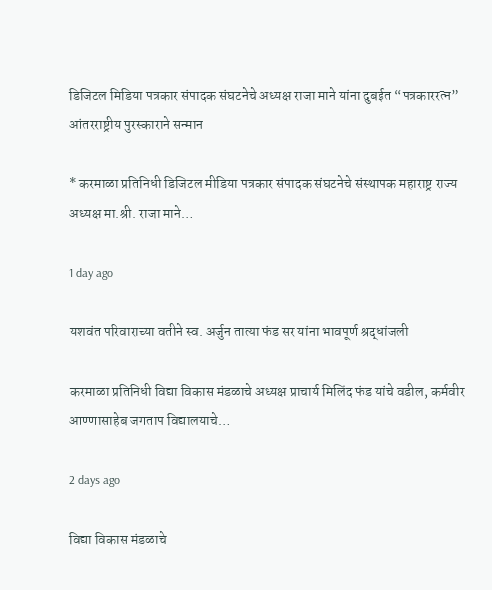डिजिटल मिडिया पत्रकार संपादक संघटनेचे अध्यक्ष राजा माने यांना दुबईत “पत्रकाररत्न” आंतरराष्ट्रीय पुरस्काराने सन्मान

* करमाळा प्रतिनिधी डिजिटल मीडिया पत्रकार संपादक संघटनेचे संस्थापक महाराष्ट्र राज्य अध्यक्ष मा.श्री. राजा माने…

1 day ago

यशवंत परिवाराच्या वतीने स्व. अर्जुन तात्या फंड सर यांना भावपूर्ण श्रद्धांजली

करमाळा प्रतिनिधी विद्या विकास मंडळाचे अध्यक्ष प्राचार्य मिलिंद फंड यांचे वडील, कर्मवीर आण्णासाहेब जगताप विद्यालयाचे…

2 days ago

विद्या विकास मंडळाचे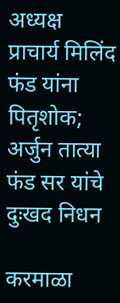अध्यक्ष प्राचार्य मिलिंद फंड यांना पितृशोक; अर्जुन तात्या फंड सर यांचे दुःखद निधन

करमाळा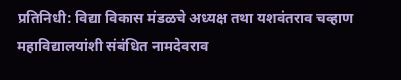प्रतिनिधी: विद्या विकास मंडळचे अध्यक्ष तथा यशवंतराव चव्हाण महाविद्यालयांशी संबंधित नामदेवराव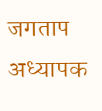जगताप अध्यापक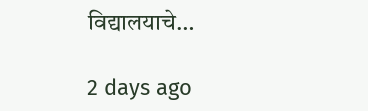विद्यालयाचे…

2 days ago